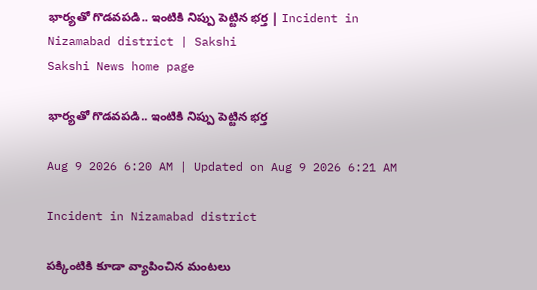భార్యతో గొడవపడి.. ఇంటికి నిప్పు పెట్టిన భర్త | Incident in Nizamabad district | Sakshi
Sakshi News home page

భార్యతో గొడవపడి.. ఇంటికి నిప్పు పెట్టిన భర్త

Aug 9 2026 6:20 AM | Updated on Aug 9 2026 6:21 AM

Incident in Nizamabad district

పక్కింటికి కూడా వ్యాపించిన మంటలు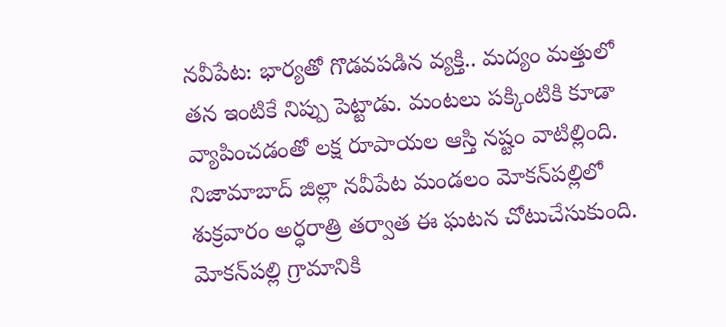నవీపేట: భార్యతో గొడవపడిన వ్యక్తి.. మద్యం మత్తులో తన ఇంటికే నిప్పు పెట్టాడు. మంటలు పక్కింటికి కూడా వ్యాపించడంతో లక్ష రూపాయల ఆస్తి నష్టం వాటిల్లింది. నిజామాబాద్‌ జిల్లా నవీపేట మండలం మోకన్‌పల్లిలో శుక్రవారం అర్ధరాత్రి తర్వాత ఈ ఘటన చోటుచేసుకుంది. మోకన్‌పల్లి గ్రామానికి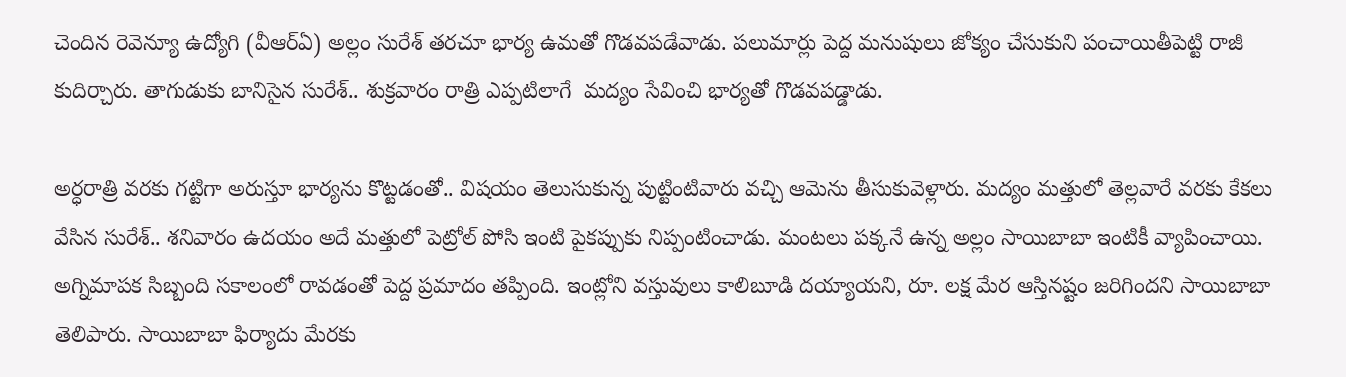చెందిన రెవెన్యూ ఉద్యోగి (వీఆర్‌ఏ) అల్లం సురేశ్‌ తరచూ భార్య ఉమతో గొడవపడేవాడు. పలుమార్లు పెద్ద మనుషులు జోక్యం చేసుకుని పంచాయితీపెట్టి రాజీ కుదిర్చారు. తాగుడుకు బానిసైన సురేశ్‌.. శుక్రవారం రాత్రి ఎప్పటిలాగే  మద్యం సేవించి భార్యతో గొడవపడ్డాడు.

అర్ధరాత్రి వరకు గట్టిగా అరుస్తూ భార్యను కొట్టడంతో.. విషయం తెలుసుకున్న పుట్టింటివారు వచ్చి ఆమెను తీసుకువెళ్లారు. మద్యం మత్తులో తెల్లవారే వరకు కేకలు వేసిన సురేశ్‌.. శనివారం ఉదయం అదే మత్తులో పెట్రోల్‌ పోసి ఇంటి పైకప్పుకు నిప్పంటించాడు. మంటలు పక్కనే ఉన్న అల్లం సాయిబాబా ఇంటికీ వ్యాపించాయి. అగ్నిమాపక సిబ్బంది సకాలంలో రావడంతో పెద్ద ప్రమాదం తప్పింది. ఇంట్లోని వస్తువులు కాలిబూడి దయ్యాయని, రూ. లక్ష మేర ఆస్తినష్టం జరిగిందని సాయిబాబా తెలిపారు. సాయిబాబా ఫిర్యాదు మేరకు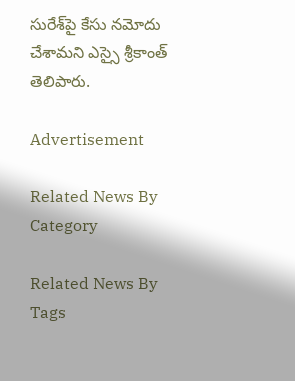సురేశ్‌పై కేసు నమోదు చేశామని ఎస్సై శ్రీకాంత్‌ తెలిపారు.

Advertisement

Related News By Category

Related News By Tags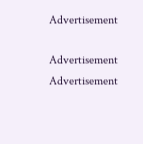Advertisement

Advertisement
Advertisement